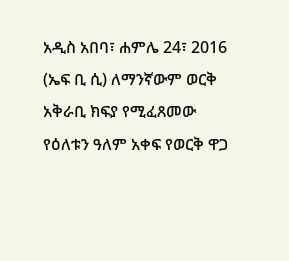አዲስ አበባ፣ ሐምሌ 24፣ 2016 (ኤፍ ቢ ሲ) ለማንኛውም ወርቅ አቅራቢ ክፍያ የሚፈጸመው የዕለቱን ዓለም አቀፍ የወርቅ ዋጋ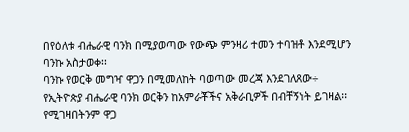በየዕለቱ ብሔራዊ ባንክ በሚያወጣው የውጭ ምንዛሪ ተመን ተባዝቶ እንደሚሆን ባንኩ አስታወቀ፡፡
ባንኩ የወርቅ መግዣ ዋጋን በሚመለከት ባወጣው መረጃ እንደገለጸው÷ የኢትዮጵያ ብሔራዊ ባንክ ወርቅን ከአምራቾችና አቅራቢዎች በብቸኝነት ይገዛል፡፡
የሚገዛበትንም ዋጋ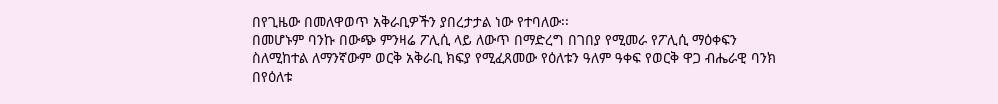በየጊዜው በመለዋወጥ አቅራቢዎችን ያበረታታል ነው የተባለው፡፡
በመሆኑም ባንኩ በውጭ ምንዛሬ ፖሊሲ ላይ ለውጥ በማድረግ በገበያ የሚመራ የፖሊሲ ማዕቀፍን ስለሚከተል ለማንኛውም ወርቅ አቅራቢ ክፍያ የሚፈጸመው የዕለቱን ዓለም ዓቀፍ የወርቅ ዋጋ ብሔራዊ ባንክ በየዕለቱ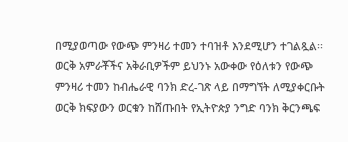በሚያወጣው የውጭ ምንዛሪ ተመን ተባዝቶ እንደሚሆን ተገልጿል፡፡
ወርቅ አምራቾችና አቅራቢዎችም ይህንኑ አውቀው የዕለቱን የውጭ ምንዛሪ ተመን ከብሔራዊ ባንክ ድረ-ገጽ ላይ በማግኘት ለሚያቀርቡት ወርቅ ክፍያውን ወርቁን ከሸጡበት የኢትዮጵያ ንግድ ባንክ ቅርንጫፍ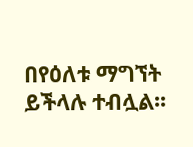በየዕለቱ ማግኘት ይችላሉ ተብሏል፡፡